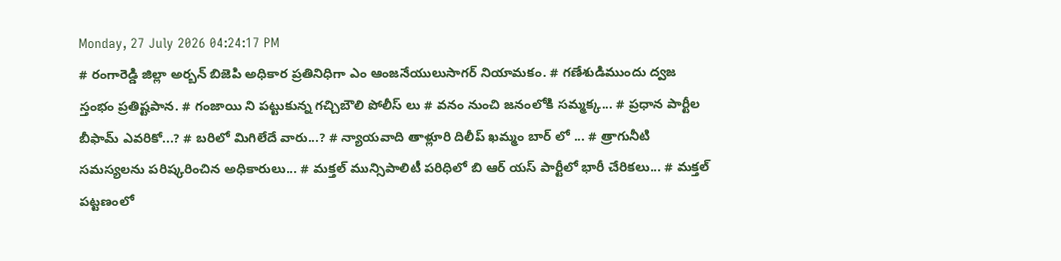Monday, 27 July 2026 04:24:17 PM
# రంగారెడ్డి జిల్లా అర్బన్ బిజెపి అధికార ప్రతినిధిగా ఎం ఆంజనేయులుసాగర్ నియామకం. # గణేశుడిముందు ద్వజ స్తంభం ప్రతిష్టపాన. # గంజాయి ని పట్టుకున్న గచ్చిబౌలి పోలీస్ లు # వనం నుంచి జనంలోకి సమ్మక్క... # ప్రధాన పార్టీల బీఫామ్ ఎవరికో...? # బరిలో మిగిలేదే వారు...? # న్యాయవాది తాళ్లూరి దిలీప్ ఖమ్మం బార్ లో ... # త్రాగునీటి సమస్యలను పరిష్కరించిన అధికారులు... # మక్తల్ మున్సిపాలిటీ పరిధిలో బి ఆర్ యస్ పార్టీలో భారీ చేరికలు... # మక్తల్ పట్టణంలో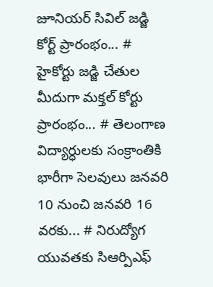జూనియర్ సివిల్ జడ్జి కోర్ట్ ప్రారంభం... # హైకోర్టు జడ్జి చేతుల మీదుగా మక్తల్ కోర్టు ప్రారంభం... # తెలంగాణ విద్యార్ధులకు సంక్రాంతికి భారీగా సెలవులు జనవరి 10 నుంచి జనవరి 16 వరకు... # నిరుద్యోగ యువతకు సిఆర్పిఎఫ్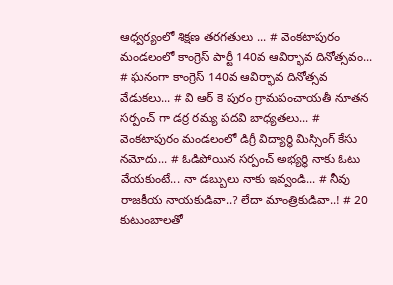ఆధ్వర్యంలో శిక్షణ తరగతులు ... # వెంకటాపురం మండలంలో కాంగ్రెస్ పార్టీ 140వ ఆవిర్భావ దినోత్సవం... # ఘనంగా కాంగ్రెస్ 140వ ఆవిర్భావ దినోత్సవ వేడుకలు... # వి ఆర్ కె పురం గ్రామపంచాయతీ నూతన సర్పంచ్ గా డర్ర రమ్య పదవి బాధ్యతలు... # వెంకటాపురం మండలంలో డిగ్రీ విద్యార్థి మిస్సింగ్ కేసు నమోదు... # ఓడిపోయిన సర్పంచ్ అభ్యర్థి నాకు ఓటు వేయకుంటే... నా డబ్బులు నాకు ఇవ్వండి... # నీవు రాజకీయ నాయకుడివా..? లేదా మాంత్రికుడివా..! # 20 కుటుంబాలతో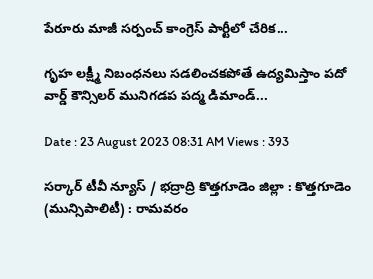పేరూరు మాజీ సర్పంచ్ కాంగ్రెస్ పార్టీలో చేరిక...

గృహ లక్ష్మీ నిబంధనలు సడలించకపోతే ఉద్యమిస్తాం పదో వార్డ్ కౌన్సిలర్ మునిగడప పద్మ డిమాండ్...

Date : 23 August 2023 08:31 AM Views : 393

సర్కార్ టీవీ న్యూస్ / భద్రాద్రి కొత్తగూడెం జిల్లా : కొత్తగూడెం (మున్సిపాలిటీ) : రామవరం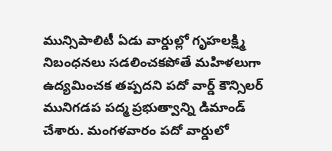మున్సిపాలిటీ ఏడు వార్డుల్లో గృహలక్ష్మి నిబంధనలు సడలించకపోతే మహిళలుగా ఉద్యమించక తప్పదని పదో వార్డ్ కౌన్సిలర్ మునిగడప పద్మ ప్రభుత్వాన్ని డిమాండ్ చేశారు. మంగళవారం పదో వార్డులో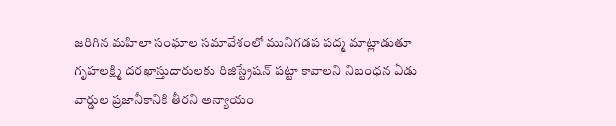జరిగిన మహిలా సంఘాల సమావేశంలో మునిగడప పద్మ మాట్లాడుతూ గృహలక్ష్మి దరఖాస్తుదారులకు రిజిస్ట్రేషన్ పట్టా కావాలని నిబంధన ఏడు వార్డుల ప్రజానీకానికి తీరని అన్యాయం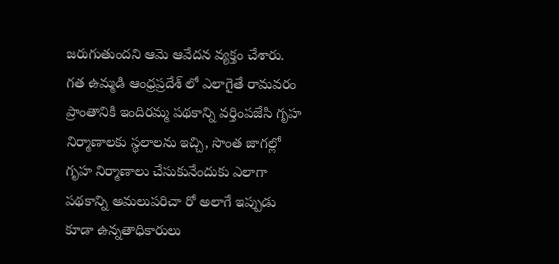జరుగుతుందని ఆమె ఆవేదన వ్యక్తం చేశారు. గత ఉమ్మడి ఆంధ్రప్రదేశ్ లో ఎలాగైతే రామవరం ప్రాంతానికి ఇందిరమ్మ పథకాన్ని వర్తింపజేసి గృహ నిర్మాణాలకు స్థలాలను ఇచ్చి, సొంత జాగల్లో గృహ నిర్మాణాలు చేసుకునేందుకు ఎలాగా పథకాన్ని అమలుపరిచా రో అలాగే ఇప్పుడు కూడా ఉన్నతాధికారులు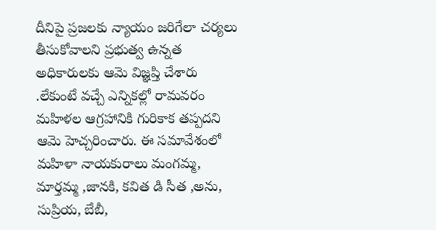దీనిపై ప్రజలకు న్యాయం జరిగేలా చర్యలు తీసుకోవాలని ప్రభుత్వ ఉన్నత అధికారులకు ఆమె విజ్ఞప్తి చేశారు .లేకుంటే వచ్చే ఎన్నికల్లో రామవరం మహిళల ఆగ్రహానికి గురికాక తప్పదని ఆమె హెచ్చరించారు. ఈ సమావేశంలో మహిళా నాయకురాలు మంగమ్మ, మార్తమ్మ ,జానకి, కవిత డి సీత ,అను, సుప్రియ, బేబీ,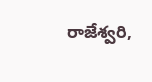రాజేశ్వరి,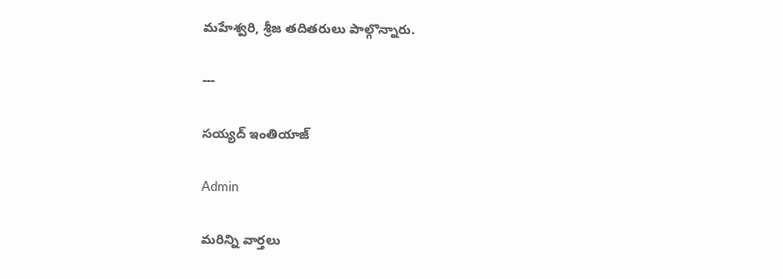మహేశ్వరి, శ్రీజ తదితరులు పాల్గొన్నారు.

---

సయ్యద్ ఇంతియాజ్

Admin

మరిన్ని వార్తలు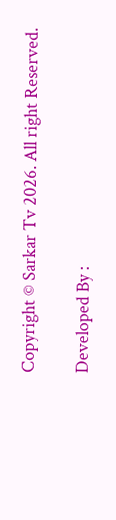Copyright © Sarkar Tv 2026. All right Reserved.

Developed By :